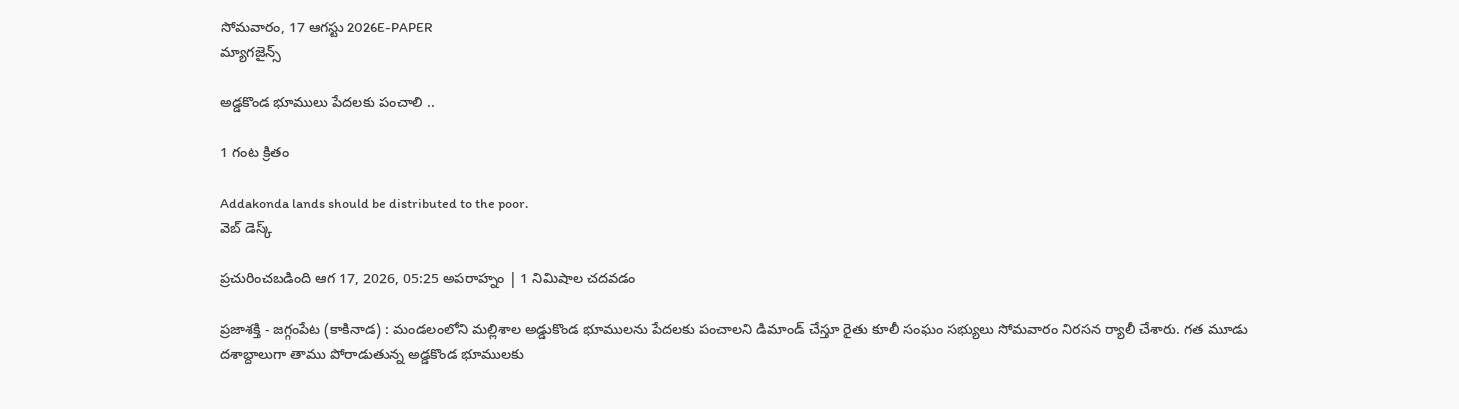సోమవారం, 17 ఆగస్టు 2026E-PAPER
మ్యాగజైన్స్

అడ్డకొండ భూములు పేదలకు పంచాలి ..

1 గంట క్రితం

Addakonda lands should be distributed to the poor.
వెబ్ డెస్క్

ప్రచురించబడింది ఆగ 17, 2026, 05:25 అపరాహ్నం | 1 నిమిషాల చదవడం

ప్రజాశక్తి - జగ్గంపేట (కాకినాడ) : మండలంలోని మల్లిశాల అడ్డుకొండ భూములను పేదలకు పంచాలని డిమాండ్ చేస్తూ రైతు కూలీ సంఘం సభ్యులు సోమవారం నిరసన ర్యాలీ చేశారు. గత మూడు దశాబ్దాలుగా తాము పోరాడుతున్న అడ్డకొండ భూములకు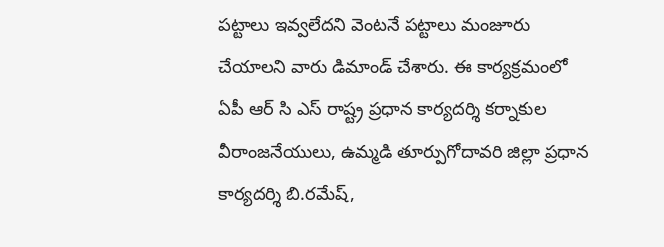పట్టాలు ఇవ్వలేదని వెంటనే పట్టాలు మంజూరు చేయాలని వారు డిమాండ్ చేశారు. ఈ కార్యక్రమంలో ఏపీ ఆర్ సి ఎస్ రాష్ట్ర ప్రధాన కార్యదర్శి కర్నాకుల వీరాంజనేయులు, ఉమ్మడి తూర్పుగోదావరి జిల్లా ప్రధాన కార్యదర్శి బి.రమేష్,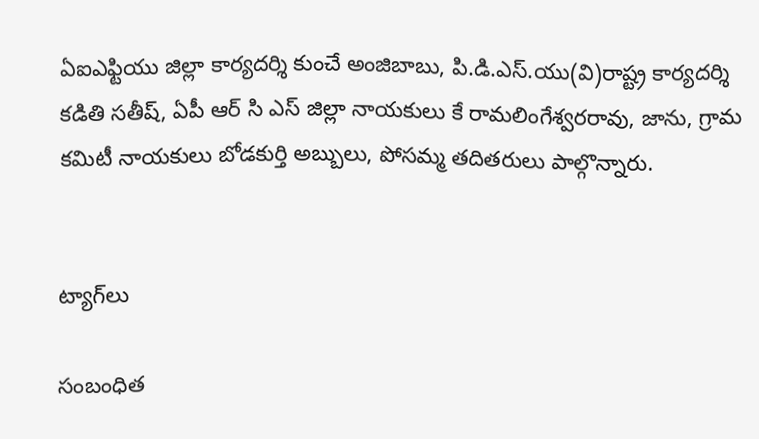ఏఐఎఫ్టియు జిల్లా కార్యదర్శి కుంచే అంజిబాబు, పి.డి.ఎస్.యు(వి)రాష్ట్ర కార్యదర్శి కడితి సతీష్, ఏపీ ఆర్ సి ఎస్ జిల్లా నాయకులు కే రామలింగేశ్వరరావు, జాను, గ్రామ కమిటీ నాయకులు బోడకుర్తి అబ్బులు, పోసమ్మ తదితరులు పాల్గొన్నారు.


ట్యాగ్‌లు

సంబంధిత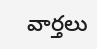వార్తలు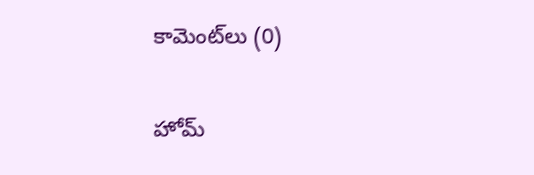కామెంట్‌లు (0)

హోమ్